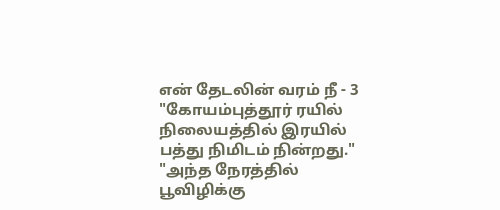என் தேடலின் வரம் நீ - 3
"கோயம்புத்தூர் ரயில் நிலையத்தில் இரயில் பத்து நிமிடம் நின்றது."
"அந்த நேரத்தில் பூவிழிக்கு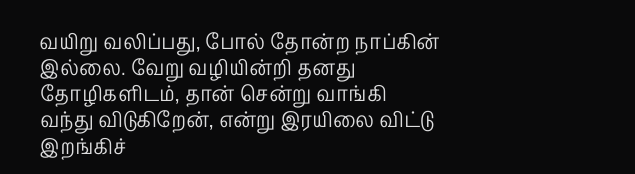வயிறு வலிப்பது, போல் தோன்ற நாப்கின் இல்லை. வேறு வழியின்றி தனது தோழிகளிடம், தான் சென்று வாங்கி வந்து விடுகிறேன், என்று இரயிலை விட்டு இறங்கிச்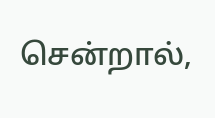சென்றால்,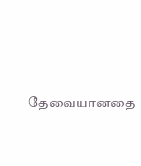தேவையானதை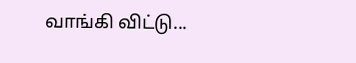வாங்கி விட்டு...